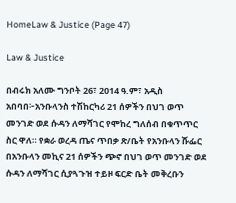HomeLaw & Justice (Page 47)

Law & Justice

በብሩክ አለሙ ግንቦት 26፣ 2014 ዓ.ም፣ አዲስ አበባበ፦አንቡላንስ ተሽከርካሪ 21 ሰዎችን በህገ ወጥ መንገድ ወደ ሱዳን ለማሻገር የሞከረ ግለሰብ በቁጥጥር ስር ዋለ። የቋራ ወረዳ ጤና ጥበቃ ጽ/ቤት የአንቡላን ሹፌር  በአንቡላን መኪና 21 ሰዎችን ጭኖ በህገ ወጥ መንገድ ወደ ሱዳን ለማሻገር ሲያጓጉዝ ተይዞ ፍርድ ቤት መቅረቡን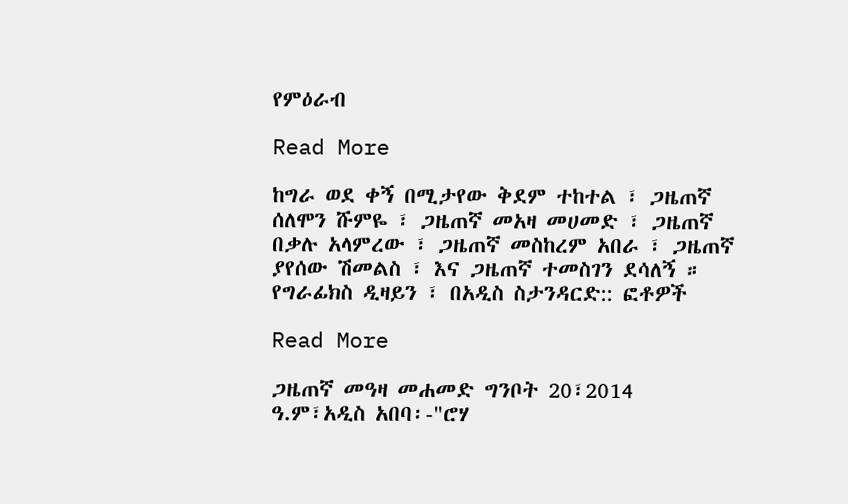የምዕራብ

Read More

ከግራ ወደ ቀኝ በሚታየው ቅደም ተከተል ፣ ጋዜጠኛ ሰለሞን ሹምዬ ፣ ጋዜጠኛ መአዛ መሀመድ ፣ ጋዜጠኛ በቃሉ አላምረው ፣ ጋዜጠኛ መስከረም አበራ ፣ ጋዜጠኛ ያየሰው ሽመልስ ፣ እና ጋዜጠኛ ተመስገን ደሳለኝ ። የግራፊክስ ዲዛይን ፣ በአዲስ ስታንዳርድ:: ፎቶዎች

Read More

ጋዜጠኛ መዓዛ መሐመድ ግንቦት 20፣2014 ዓ.ም፣አዲስ አበባ፡-"ሮሃ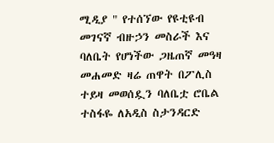ሚዲያ " የተሰኘው የዩቲዩብ መገናኛ ብዙኃን መስራች እና ባለቤት የሆነችው ጋዜጠኛ መዓዛ መሐመድ ዛሬ ጠዋት በፖሊስ ተይዛ መወሰዷን ባለቤቷ ሮቤል ተስፋዬ ለአዲስ ስታንዳርድ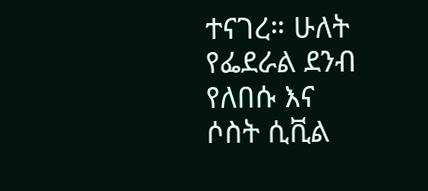ተናገረ። ሁለት የፌደራል ደንብ የለበሱ እና ሶስት ሲቪል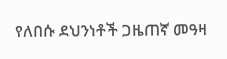የለበሱ ደህንነቶች ጋዜጠኛ መዓዛ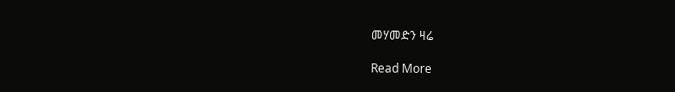መሃመድን ዛሬ

Read More